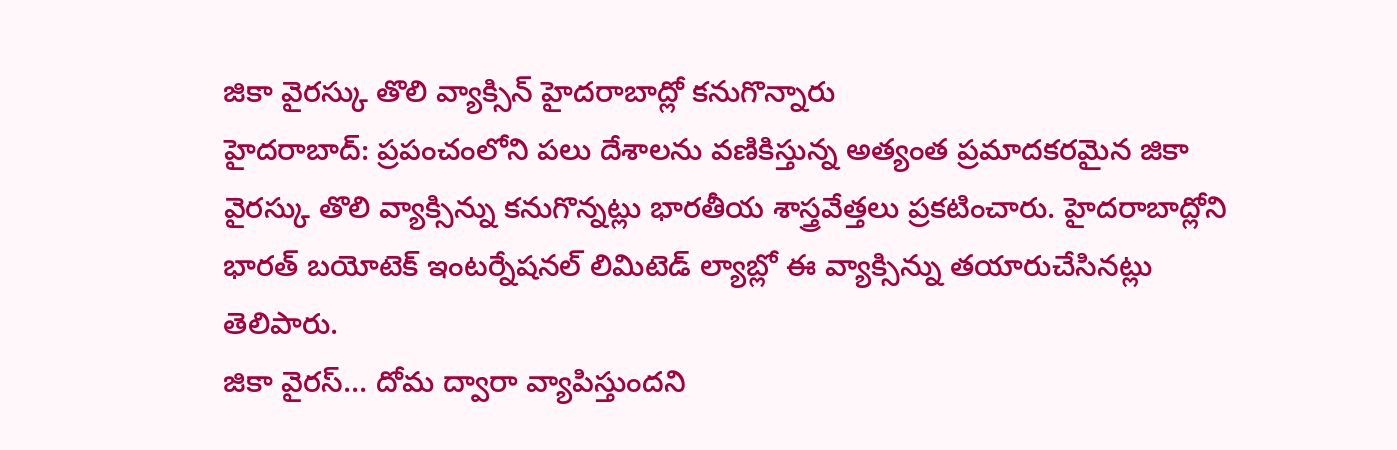జికా వైరస్కు తొలి వ్యాక్సిన్ హైదరాబాద్లో కనుగొన్నారు
హైదరాబాద్: ప్రపంచంలోని పలు దేశాలను వణికిస్తున్న అత్యంత ప్రమాదకరమైన జికా వైరస్కు తొలి వ్యాక్సిన్ను కనుగొన్నట్లు భారతీయ శాస్త్రవేత్తలు ప్రకటించారు. హైదరాబాద్లోని భారత్ బయోటెక్ ఇంటర్నేషనల్ లిమిటెడ్ ల్యాబ్లో ఈ వ్యాక్సిన్ను తయారుచేసినట్లు తెలిపారు.
జికా వైరస్... దోమ ద్వారా వ్యాపిస్తుందని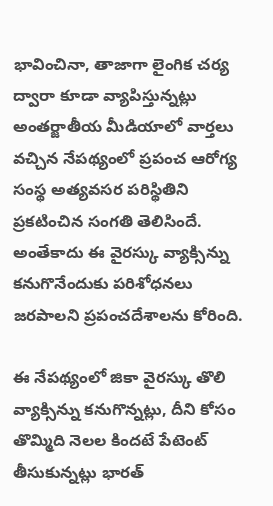భావించినా, తాజాగా లైంగిక చర్య ద్వారా కూడా వ్యాపిస్తున్నట్లు అంతర్జాతీయ మీడియాలో వార్తలు వచ్చిన నేపథ్యంలో ప్రపంచ ఆరోగ్య సంస్థ అత్యవసర పరిస్థితిని ప్రకటించిన సంగతి తెలిసిందే. అంతేకాదు ఈ వైరస్కు వ్యాక్సిన్ను కనుగొనేందుకు పరిశోధనలు జరపాలని ప్రపంచదేశాలను కోరింది.

ఈ నేపథ్యంలో జికా వైరస్కు తొలి వ్యాక్సిన్ను కనుగొన్నట్లు, దీని కోసం తొమ్మిది నెలల కిందటే పేటెంట్ తీసుకున్నట్లు భారత్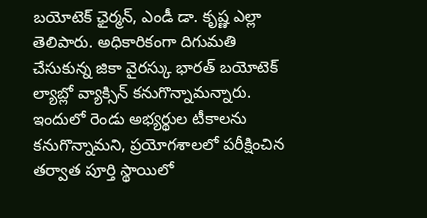బయోటెక్ ఛైర్మన్, ఎండీ డా. కృష్ణ ఎల్లా తెలిపారు. అధికారికంగా దిగుమతి చేసుకున్న జికా వైరస్కు భారత్ బయోటెక్ ల్యాబ్లో వ్యాక్సిన్ కనుగొన్నామన్నారు.
ఇందులో రెండు అభ్యర్థుల టీకాలను కనుగొన్నామని, ప్రయోగశాలలో పరీక్షించిన తర్వాత పూర్తి స్థాయిలో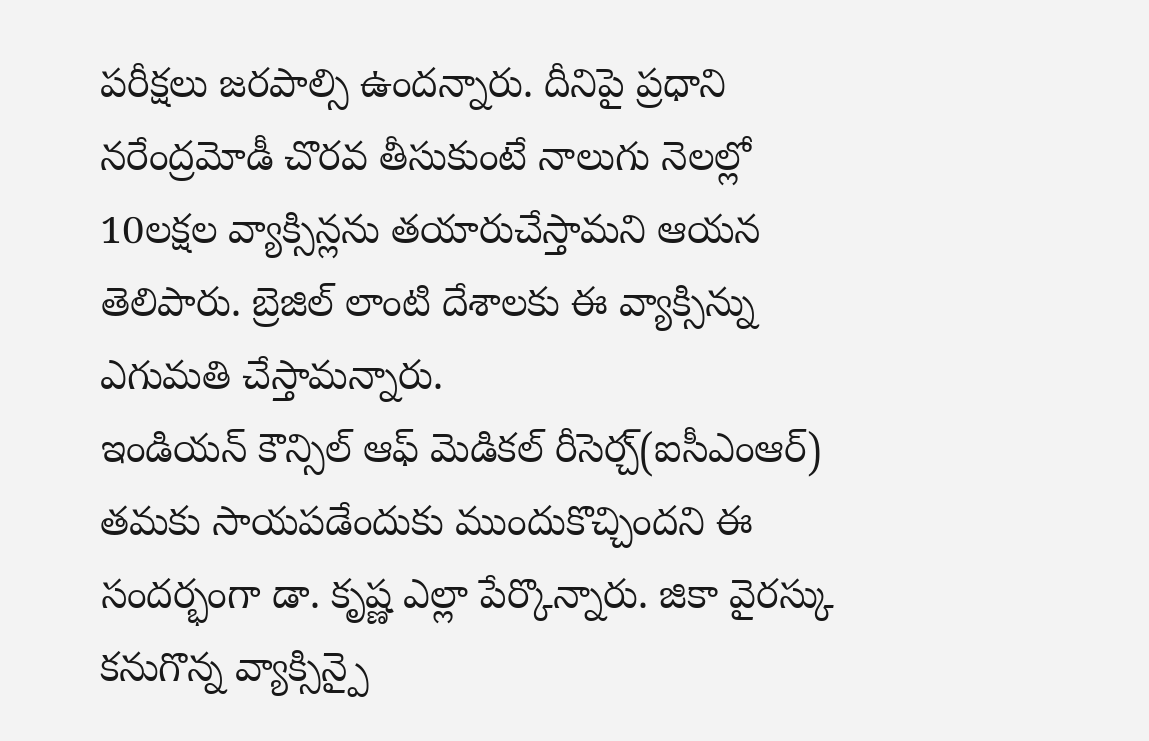పరీక్షలు జరపాల్సి ఉందన్నారు. దీనిపై ప్రధాని నరేంద్రమోడీ చొరవ తీసుకుంటే నాలుగు నెలల్లో 10లక్షల వ్యాక్సిన్లను తయారుచేస్తామని ఆయన తెలిపారు. బ్రెజిల్ లాంటి దేశాలకు ఈ వ్యాక్సిన్ను ఎగుమతి చేస్తామన్నారు.
ఇండియన్ కౌన్సిల్ ఆఫ్ మెడికల్ రీసెర్చ్(ఐసీఎంఆర్) తమకు సాయపడేందుకు ముందుకొచ్చిందని ఈ సందర్భంగా డా. కృష్ణ ఎల్లా పేర్కొన్నారు. జికా వైరస్కు కనుగొన్న వ్యాక్సిన్పై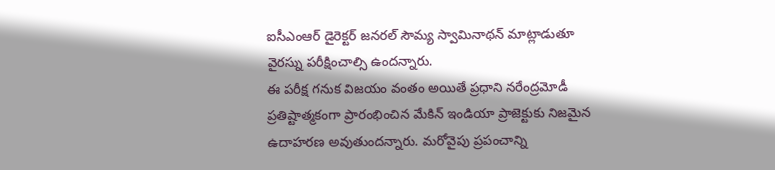ఐసీఎంఆర్ డైరెక్టర్ జనరల్ సౌమ్య స్వామినాథన్ మాట్లాడుతూ వైరస్ను పరీక్షించాల్సి ఉందన్నారు.
ఈ పరీక్ష గనుక విజయం వంతం అయితే ప్రధాని నరేంద్రమోడీ ప్రతిష్టాత్మకంగా ప్రారంభించిన మేకిన్ ఇండియా ప్రాజెక్టుకు నిజమైన ఉదాహరణ అవుతుందన్నారు. మరోవైపు ప్రపంచాన్ని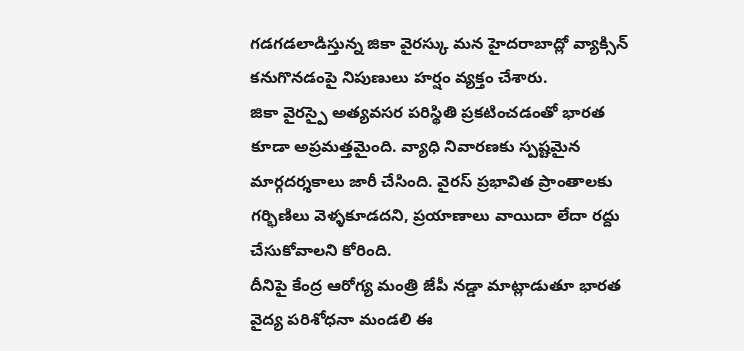గడగడలాడిస్తున్న జికా వైరస్కు మన హైదరాబాద్లో వ్యాక్సిన్ కనుగొనడంపై నిపుణులు హర్షం వ్యక్తం చేశారు.
జికా వైరస్పై అత్యవసర పరిస్థితి ప్రకటించడంతో భారత కూడా అప్రమత్తమైంది. వ్యాధి నివారణకు స్పష్టమైన మార్గదర్శకాలు జారీ చేసింది. వైరస్ ప్రభావిత ప్రాంతాలకు గర్భిణిలు వెళ్ళకూడదని, ప్రయాణాలు వాయిదా లేదా రద్దు చేసుకోవాలని కోరింది.
దీనిపై కేంద్ర ఆరోగ్య మంత్రి జేపీ నడ్డా మాట్లాడుతూ భారత వైద్య పరిశోధనా మండలి ఈ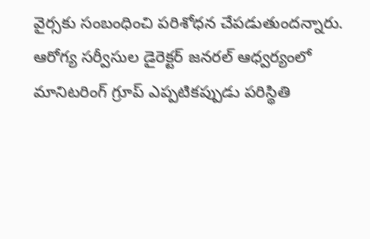వైర్సకు సంబంధించి పరిశోధన చేపడుతుందన్నారు. ఆరోగ్య సర్వీసుల డైరెక్టర్ జనరల్ ఆధ్వర్యంలో మానిటరింగ్ గ్రూప్ ఎప్పటికప్పుడు పరిస్థితి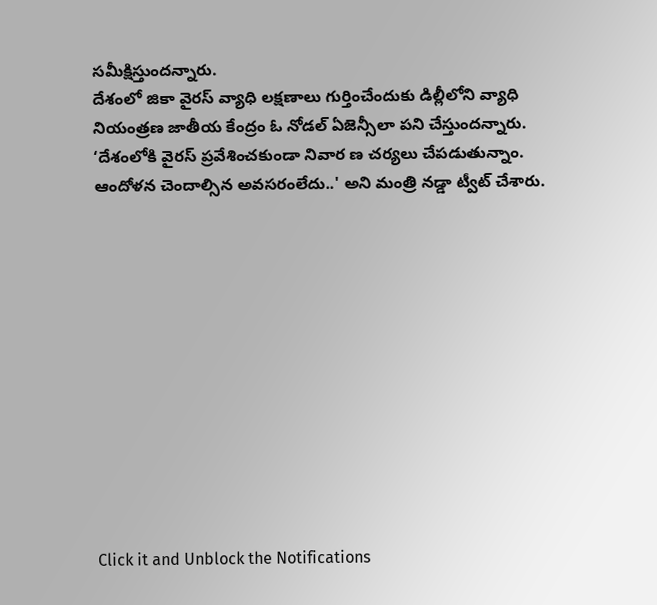సమీక్షిస్తుందన్నారు.
దేశంలో జికా వైరస్ వ్యాధి లక్షణాలు గుర్తించేందుకు డిల్లీలోని వ్యాధి నియంత్రణ జాతీయ కేంద్రం ఓ నోడల్ ఏజెన్సీలా పని చేస్తుందన్నారు. ‘దేశంలోకి వైరస్ ప్రవేశించకుండా నివార ణ చర్యలు చేపడుతున్నాం. ఆందోళన చెందాల్సిన అవసరంలేదు..' అని మంత్రి నడ్డా ట్వీట్ చేశారు.












Click it and Unblock the Notifications